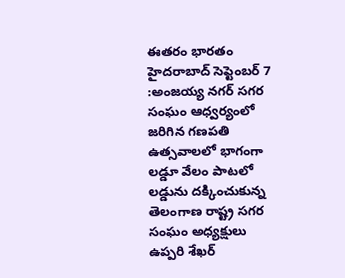ఈతరం భారతం హైదరాబాద్ సెప్టెంబర్ 7 :అంజయ్య నగర్ సగర సంఘం ఆధ్వర్యంలో జరిగిన గణపతి ఉత్సవాలలో భాగంగా లడ్డూ వేలం పాటలో లడ్డును దక్కించుకున్న తెలంగాణ రాష్ట్ర సగర సంఘం అధ్యక్షులు ఉప్పరి శేఖర్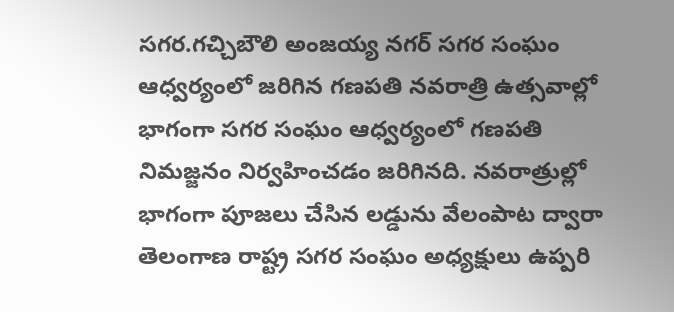సగర.గచ్చిబౌలి అంజయ్య నగర్ సగర సంఘం ఆధ్వర్యంలో జరిగిన గణపతి నవరాత్రి ఉత్సవాల్లో భాగంగా సగర సంఘం ఆధ్వర్యంలో గణపతి నిమజ్జనం నిర్వహించడం జరిగినది. నవరాత్రుల్లో భాగంగా పూజలు చేసిన లడ్డును వేలంపాట ద్వారా తెలంగాణ రాష్ట్ర సగర సంఘం అధ్యక్షులు ఉప్పరి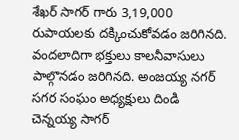శేఖర్ సాగర్ గారు 3,19,000 రుపాయలకు దక్కించుకోవడం జరిగినది. వందలాదిగా భక్తులు కాలనీవాసులు పాల్గొనడం జరిగినది. అంజయ్య నగర్ సగర సంఘం అధ్యక్షులు దిండి చెన్నయ్య సాగర్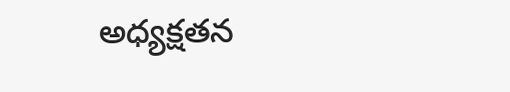అధ్యక్షతన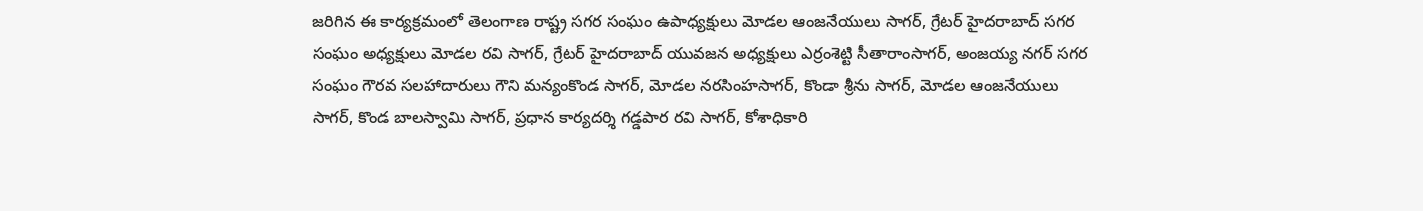జరిగిన ఈ కార్యక్రమంలో తెలంగాణ రాష్ట్ర సగర సంఘం ఉపాధ్యక్షులు మోడల ఆంజనేయులు సాగర్, గ్రేటర్ హైదరాబాద్ సగర సంఘం అధ్యక్షులు మోడల రవి సాగర్, గ్రేటర్ హైదరాబాద్ యువజన అధ్యక్షులు ఎర్రంశెట్టి సీతారాంసాగర్, అంజయ్య నగర్ సగర సంఘం గౌరవ సలహాదారులు గౌని మన్యంకొండ సాగర్, మోడల నరసింహసాగర్, కొండా శ్రీను సాగర్, మోడల ఆంజనేయులు సాగర్, కొండ బాలస్వామి సాగర్, ప్రధాన కార్యదర్శి గడ్డపార రవి సాగర్, కోశాధికారి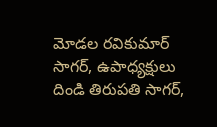మోడల రవికుమార్ సాగర్, ఉపాధ్యక్షులు దిండి తిరుపతి సాగర్,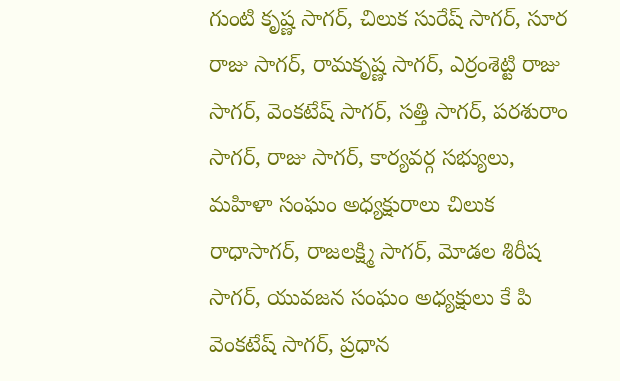గుంటి కృష్ణ సాగర్, చిలుక సురేష్ సాగర్, సూర రాజు సాగర్, రామకృష్ణ సాగర్, ఎర్రంశెట్టి రాజు సాగర్, వెంకటేష్ సాగర్, సత్తి సాగర్, పరశురాం సాగర్, రాజు సాగర్, కార్యవర్గ సభ్యులు, మహిళా సంఘం అధ్యక్షురాలు చిలుక రాధాసాగర్, రాజలక్ష్మి సాగర్, మోడల శిరీష సాగర్, యువజన సంఘం అధ్యక్షులు కే పి వెంకటేష్ సాగర్, ప్రధాన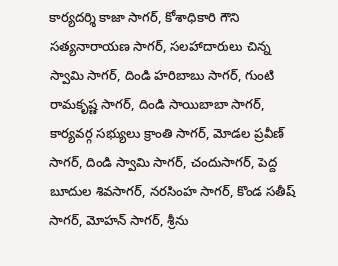కార్యదర్శి కాజా సాగర్, కోశాధికారి గౌని సత్యనారాయణ సాగర్, సలహాదారులు చిన్న స్వామి సాగర్, దిండి హరిబాబు సాగర్, గుంటి రామకృష్ణ సాగర్, దిండి సాయిబాబా సాగర్, కార్యవర్గ సభ్యులు క్రాంతి సాగర్, మోడల ప్రవీణ్ సాగర్, దిండి స్వామి సాగర్, చందుసాగర్, పెద్ద బూదుల శివసాగర్, నరసింహ సాగర్, కొండ సతీష్ సాగర్, మోహన్ సాగర్, శ్రీను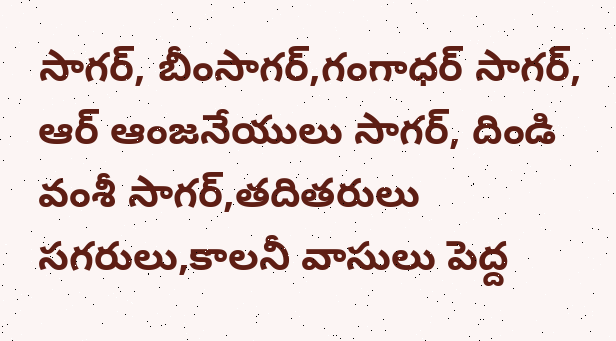సాగర్, బీంసాగర్,గంగాధర్ సాగర్, ఆర్ ఆంజనేయులు సాగర్, దిండి వంశీ సాగర్,తదితరులు సగరులు,కాలనీ వాసులు పెద్ద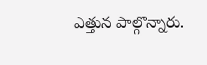ఎత్తున పాల్గొన్నారు.